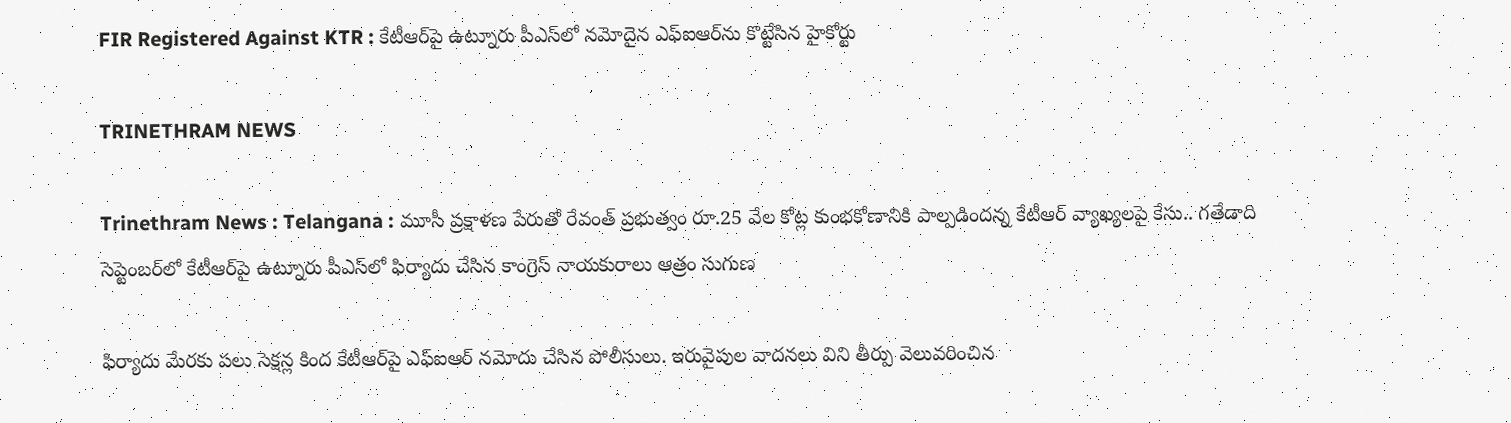FIR Registered Against KTR : కేటీఆర్‌పై ఉట్నూరు పీఎస్‌లో నమోదైన ఎఫ్‌ఐఆర్‌ను కొట్టేసిన హైకోర్టు

TRINETHRAM NEWS

Trinethram News : Telangana : మూసీ ప్రక్షాళణ పేరుతో రేవంత్ ప్రభుత్వం రూ.25 వేల కోట్ల కుంభకోణానికి పాల్పడిందన్న కేటీఆర్ వ్యాఖ్యలపై కేసు.. గతేడాది సెప్టెంబర్‌లో కేటీఆర్‌పై ఉట్నూరు పీఎస్‌లో ఫిర్యాదు చేసిన కాంగ్రెస్ నాయకురాలు ఆత్రం సుగుణ

ఫిర్యాదు మేరకు పలు సెక్షన్ల కింద కేటీఆర్‌పై ఎఫ్‌ఐఆర్‌ నమోదు చేసిన పోలీసులు. ఇరువైపుల వాదనలు విని తీర్పు వెలువరించిన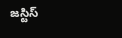జస్టిస్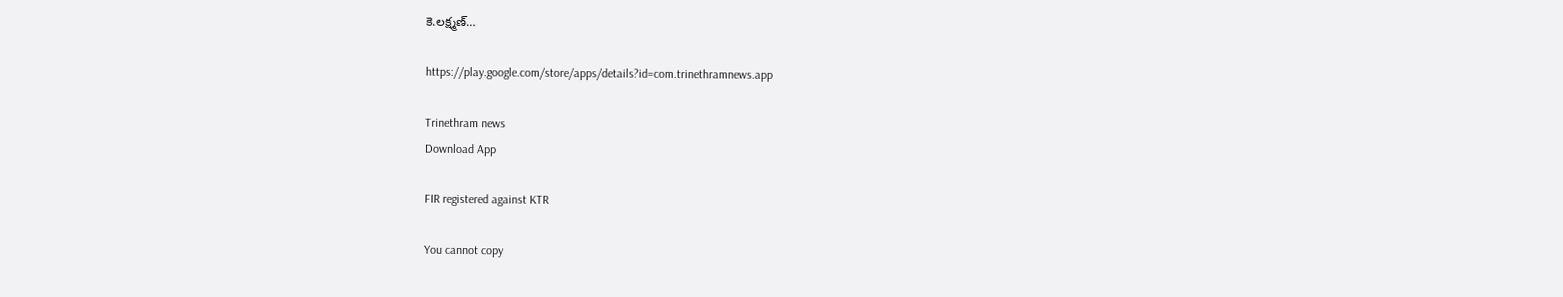కె.లక్ష్మణ్…

https://play.google.com/store/apps/details?id=com.trinethramnews.app

Trinethram news
Download App

FIR registered against KTR

You cannot copy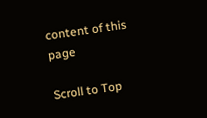content of this page

Scroll to Top